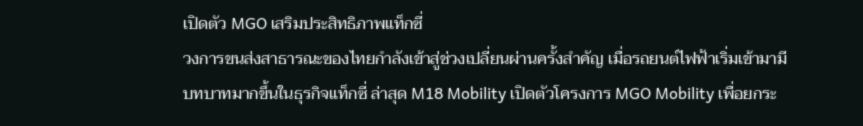เปิดตัว MGO เสริมประสิทธิภาพแท็กซี่
วงการขนส่งสาธารณะของไทยกำลังเข้าสู่ช่วงเปลี่ยนผ่านครั้งสำคัญ เมื่อรถยนต์ไฟฟ้าเริ่มเข้ามามีบทบาทมากขึ้นในธุรกิจแท็กซี่ ล่าสุด M18 Mobility เปิดตัวโครงการ MGO Mobility เพื่อยกระ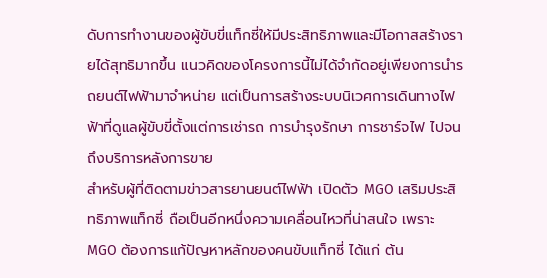ดับการทำงานของผู้ขับขี่แท็กซี่ให้มีประสิทธิภาพและมีโอกาสสร้างรายได้สุทธิมากขึ้น แนวคิดของโครงการนี้ไม่ได้จำกัดอยู่เพียงการนำรถยนต์ไฟฟ้ามาจำหน่าย แต่เป็นการสร้างระบบนิเวศการเดินทางไฟฟ้าที่ดูแลผู้ขับขี่ตั้งแต่การเช่ารถ การบำรุงรักษา การชาร์จไฟ ไปจนถึงบริการหลังการขาย
สำหรับผู้ที่ติดตามข่าวสารยานยนต์ไฟฟ้า เปิดตัว MGO เสริมประสิทธิภาพแท็กซี่ ถือเป็นอีกหนึ่งความเคลื่อนไหวที่น่าสนใจ เพราะ MGO ต้องการแก้ปัญหาหลักของคนขับแท็กซี่ ได้แก่ ต้น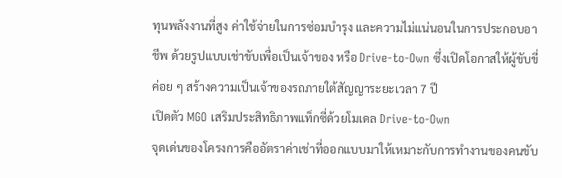ทุนพลังงานที่สูง ค่าใช้จ่ายในการซ่อมบำรุง และความไม่แน่นอนในการประกอบอาชีพ ด้วยรูปแบบเช่าขับเพื่อเป็นเจ้าของ หรือ Drive-to-Own ซึ่งเปิดโอกาสให้ผู้ขับขี่ค่อย ๆ สร้างความเป็นเจ้าของรถภายใต้สัญญาระยะเวลา 7 ปี
เปิดตัว MGO เสริมประสิทธิภาพแท็กซี่ด้วยโมเดล Drive-to-Own
จุดเด่นของโครงการคืออัตราค่าเช่าที่ออกแบบมาให้เหมาะกับการทำงานของคนขับ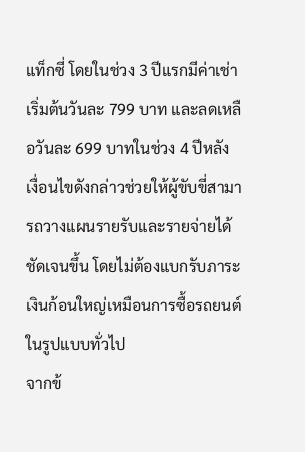แท็กซี่ โดยในช่วง 3 ปีแรกมีค่าเช่าเริ่มต้นวันละ 799 บาท และลดเหลือวันละ 699 บาทในช่วง 4 ปีหลัง เงื่อนไขดังกล่าวช่วยให้ผู้ขับขี่สามารถวางแผนรายรับและรายจ่ายได้ชัดเจนขึ้น โดยไม่ต้องแบกรับภาระเงินก้อนใหญ่เหมือนการซื้อรถยนต์ในรูปแบบทั่วไป
จากข้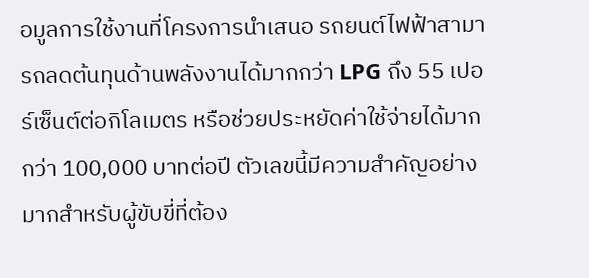อมูลการใช้งานที่โครงการนำเสนอ รถยนต์ไฟฟ้าสามารถลดต้นทุนด้านพลังงานได้มากกว่า LPG ถึง 55 เปอร์เซ็นต์ต่อกิโลเมตร หรือช่วยประหยัดค่าใช้จ่ายได้มากกว่า 100,000 บาทต่อปี ตัวเลขนี้มีความสำคัญอย่างมากสำหรับผู้ขับขี่ที่ต้อง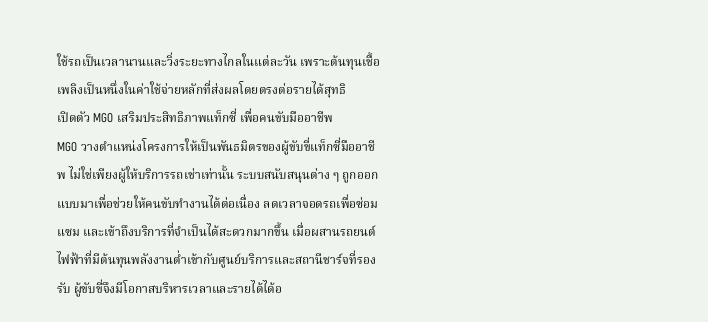ใช้รถเป็นเวลานานและวิ่งระยะทางไกลในแต่ละวัน เพราะต้นทุนเชื้อเพลิงเป็นหนึ่งในค่าใช้จ่ายหลักที่ส่งผลโดยตรงต่อรายได้สุทธิ
เปิดตัว MGO เสริมประสิทธิภาพแท็กซี่ เพื่อคนขับมืออาชีพ
MGO วางตำแหน่งโครงการให้เป็นพันธมิตรของผู้ขับขี่แท็กซี่มืออาชีพ ไม่ใช่เพียงผู้ให้บริการรถเช่าเท่านั้น ระบบสนับสนุนต่าง ๆ ถูกออกแบบมาเพื่อช่วยให้คนขับทำงานได้ต่อเนื่อง ลดเวลาจอดรถเพื่อซ่อมแซม และเข้าถึงบริการที่จำเป็นได้สะดวกมากขึ้น เมื่อผสานรถยนต์ไฟฟ้าที่มีต้นทุนพลังงานต่ำเข้ากับศูนย์บริการและสถานีชาร์จที่รองรับ ผู้ขับขี่จึงมีโอกาสบริหารเวลาและรายได้ได้อ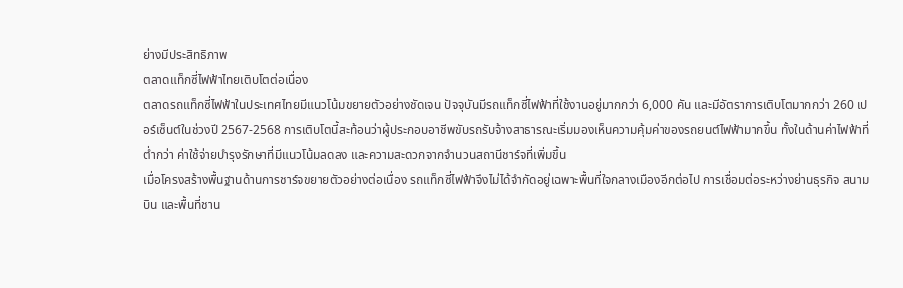ย่างมีประสิทธิภาพ
ตลาดแท็กซี่ไฟฟ้าไทยเติบโตต่อเนื่อง
ตลาดรถแท็กซี่ไฟฟ้าในประเทศไทยมีแนวโน้มขยายตัวอย่างชัดเจน ปัจจุบันมีรถแท็กซี่ไฟฟ้าที่ใช้งานอยู่มากกว่า 6,000 คัน และมีอัตราการเติบโตมากกว่า 260 เปอร์เซ็นต์ในช่วงปี 2567-2568 การเติบโตนี้สะท้อนว่าผู้ประกอบอาชีพขับรถรับจ้างสาธารณะเริ่มมองเห็นความคุ้มค่าของรถยนต์ไฟฟ้ามากขึ้น ทั้งในด้านค่าไฟฟ้าที่ต่ำกว่า ค่าใช้จ่ายบำรุงรักษาที่มีแนวโน้มลดลง และความสะดวกจากจำนวนสถานีชาร์จที่เพิ่มขึ้น
เมื่อโครงสร้างพื้นฐานด้านการชาร์จขยายตัวอย่างต่อเนื่อง รถแท็กซี่ไฟฟ้าจึงไม่ได้จำกัดอยู่เฉพาะพื้นที่ใจกลางเมืองอีกต่อไป การเชื่อมต่อระหว่างย่านธุรกิจ สนามบิน และพื้นที่ชาน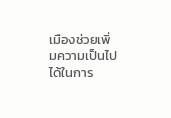เมืองช่วยเพิ่มความเป็นไปได้ในการ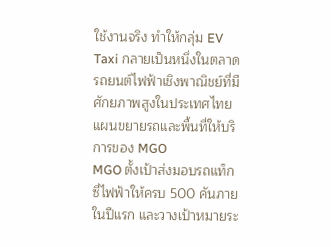ใช้งานจริง ทำให้กลุ่ม EV Taxi กลายเป็นหนึ่งในตลาดรถยนต์ไฟฟ้าเชิงพาณิชย์ที่มีศักยภาพสูงในประเทศไทย
แผนขยายรถและพื้นที่ให้บริการของ MGO
MGO ตั้งเป้าส่งมอบรถแท็กซี่ไฟฟ้าให้ครบ 500 คันภายในปีแรก และวางเป้าหมายระ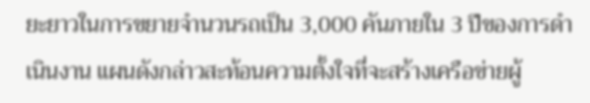ยะยาวในการขยายจำนวนรถเป็น 3,000 คันภายใน 3 ปีของการดำเนินงาน แผนดังกล่าวสะท้อนความตั้งใจที่จะสร้างเครือข่ายผู้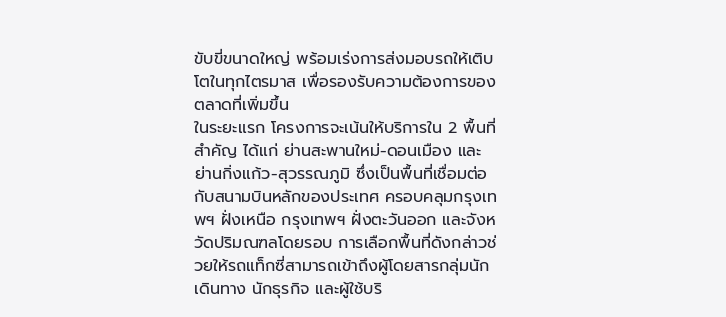ขับขี่ขนาดใหญ่ พร้อมเร่งการส่งมอบรถให้เติบโตในทุกไตรมาส เพื่อรองรับความต้องการของตลาดที่เพิ่มขึ้น
ในระยะแรก โครงการจะเน้นให้บริการใน 2 พื้นที่สำคัญ ได้แก่ ย่านสะพานใหม่-ดอนเมือง และย่านกิ่งแก้ว-สุวรรณภูมิ ซึ่งเป็นพื้นที่เชื่อมต่อกับสนามบินหลักของประเทศ ครอบคลุมกรุงเทพฯ ฝั่งเหนือ กรุงเทพฯ ฝั่งตะวันออก และจังหวัดปริมณฑลโดยรอบ การเลือกพื้นที่ดังกล่าวช่วยให้รถแท็กซี่สามารถเข้าถึงผู้โดยสารกลุ่มนักเดินทาง นักธุรกิจ และผู้ใช้บริ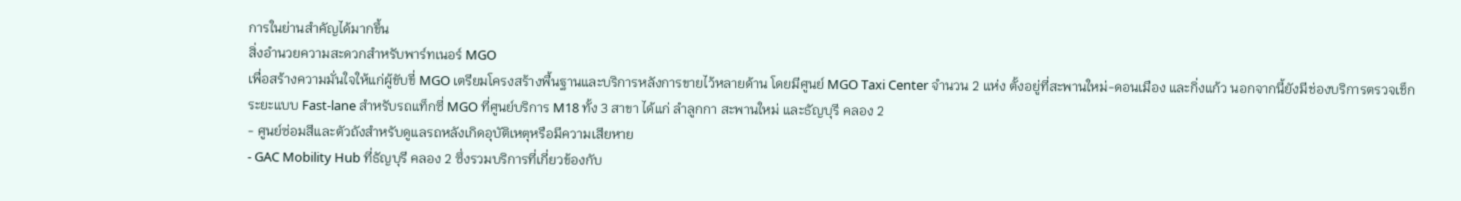การในย่านสำคัญได้มากขึ้น
สิ่งอำนวยความสะดวกสำหรับพาร์ทเนอร์ MGO
เพื่อสร้างความมั่นใจให้แก่ผู้ขับขี่ MGO เตรียมโครงสร้างพื้นฐานและบริการหลังการขายไว้หลายด้าน โดยมีศูนย์ MGO Taxi Center จำนวน 2 แห่ง ตั้งอยู่ที่สะพานใหม่-ดอนเมือง และกิ่งแก้ว นอกจากนี้ยังมีช่องบริการตรวจเช็กระยะแบบ Fast-lane สำหรับรถแท็กซี่ MGO ที่ศูนย์บริการ M18 ทั้ง 3 สาขา ได้แก่ ลำลูกกา สะพานใหม่ และธัญบุรี คลอง 2
- ศูนย์ซ่อมสีและตัวถังสำหรับดูแลรถหลังเกิดอุบัติเหตุหรือมีความเสียหาย
- GAC Mobility Hub ที่ธัญบุรี คลอง 2 ซึ่งรวมบริการที่เกี่ยวข้องกับ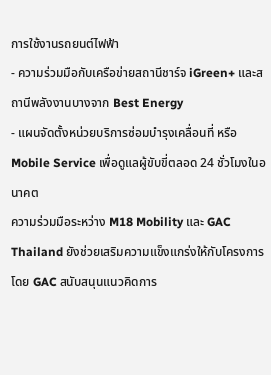การใช้งานรถยนต์ไฟฟ้า
- ความร่วมมือกับเครือข่ายสถานีชาร์จ iGreen+ และสถานีพลังงานบางจาก Best Energy
- แผนจัดตั้งหน่วยบริการซ่อมบำรุงเคลื่อนที่ หรือ Mobile Service เพื่อดูแลผู้ขับขี่ตลอด 24 ชั่วโมงในอนาคต
ความร่วมมือระหว่าง M18 Mobility และ GAC Thailand ยังช่วยเสริมความแข็งแกร่งให้กับโครงการ โดย GAC สนับสนุนแนวคิดการ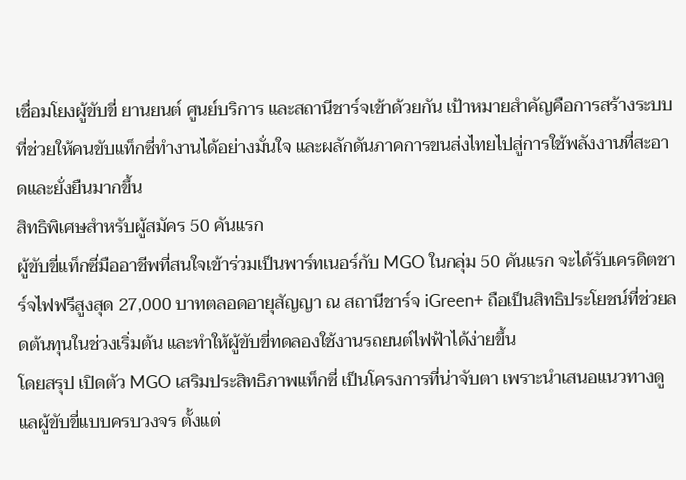เชื่อมโยงผู้ขับขี่ ยานยนต์ ศูนย์บริการ และสถานีชาร์จเข้าด้วยกัน เป้าหมายสำคัญคือการสร้างระบบที่ช่วยให้คนขับแท็กซี่ทำงานได้อย่างมั่นใจ และผลักดันภาคการขนส่งไทยไปสู่การใช้พลังงานที่สะอาดและยั่งยืนมากขึ้น
สิทธิพิเศษสำหรับผู้สมัคร 50 คันแรก
ผู้ขับขี่แท็กซี่มืออาชีพที่สนใจเข้าร่วมเป็นพาร์ทเนอร์กับ MGO ในกลุ่ม 50 คันแรก จะได้รับเครดิตชาร์จไฟฟรีสูงสุด 27,000 บาทตลอดอายุสัญญา ณ สถานีชาร์จ iGreen+ ถือเป็นสิทธิประโยชน์ที่ช่วยลดต้นทุนในช่วงเริ่มต้น และทำให้ผู้ขับขี่ทดลองใช้งานรถยนต์ไฟฟ้าได้ง่ายขึ้น
โดยสรุป เปิดตัว MGO เสริมประสิทธิภาพแท็กซี่ เป็นโครงการที่น่าจับตา เพราะนำเสนอแนวทางดูแลผู้ขับขี่แบบครบวงจร ตั้งแต่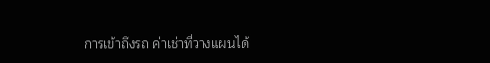การเข้าถึงรถ ค่าเช่าที่วางแผนได้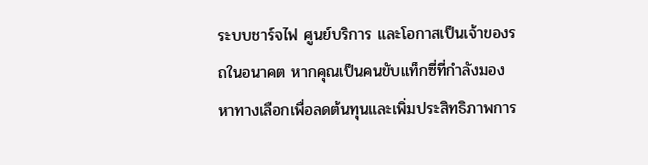ระบบชาร์จไฟ ศูนย์บริการ และโอกาสเป็นเจ้าของรถในอนาคต หากคุณเป็นคนขับแท็กซี่ที่กำลังมองหาทางเลือกเพื่อลดต้นทุนและเพิ่มประสิทธิภาพการ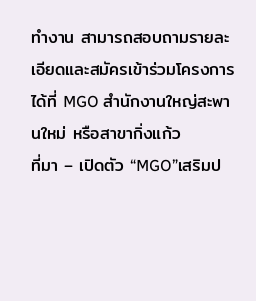ทำงาน สามารถสอบถามรายละเอียดและสมัครเข้าร่วมโครงการได้ที่ MGO สำนักงานใหญ่สะพานใหม่ หรือสาขากิ่งแก้ว
ที่มา – เปิดตัว “MGO”เสริมป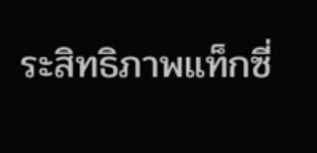ระสิทธิภาพแท็กซี่